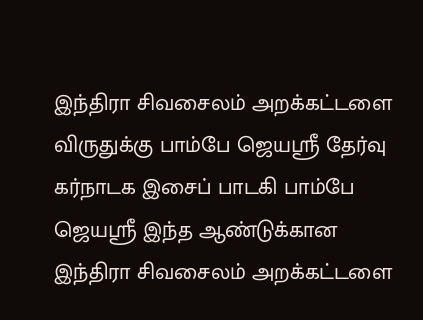இந்திரா சிவசைலம் அறக்கட்டளை விருதுக்கு பாம்பே ஜெயஸ்ரீ தேர்வு
கர்நாடக இசைப் பாடகி பாம்பே ஜெயஸ்ரீ இந்த ஆண்டுக்கான இந்திரா சிவசைலம் அறக்கட்டளை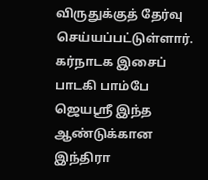விருதுக்குத் தேர்வு செய்யப்பட்டுள்ளார்.
கர்நாடக இசைப் பாடகி பாம்பே ஜெயஸ்ரீ இந்த ஆண்டுக்கான இந்திரா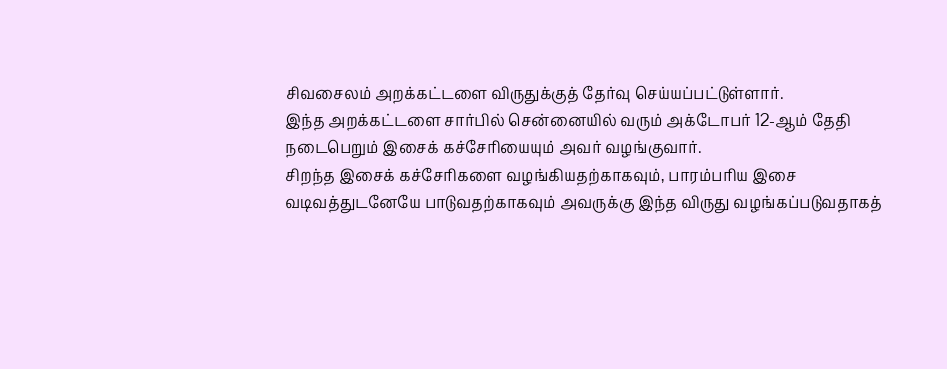சிவசைலம் அறக்கட்டளை விருதுக்குத் தேர்வு செய்யப்பட்டுள்ளார்.
இந்த அறக்கட்டளை சார்பில் சென்னையில் வரும் அக்டோபர் 12-ஆம் தேதி நடைபெறும் இசைக் கச்சேரியையும் அவர் வழங்குவார்.
சிறந்த இசைக் கச்சேரிகளை வழங்கியதற்காகவும், பாரம்பரிய இசை வடிவத்துடனேயே பாடுவதற்காகவும் அவருக்கு இந்த விருது வழங்கப்படுவதாகத்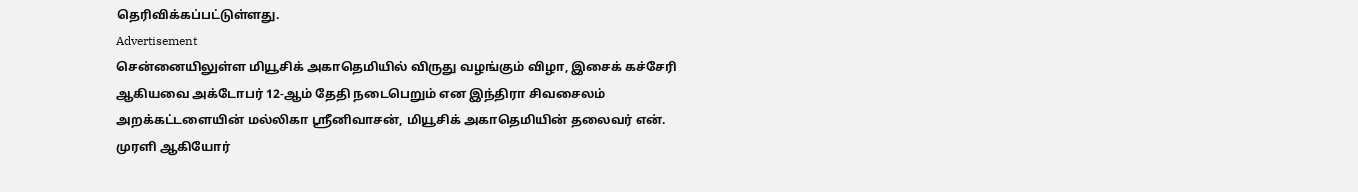தெரிவிக்கப்பட்டுள்ளது.
Advertisement
சென்னையிலுள்ள மியூசிக் அகாதெமியில் விருது வழங்கும் விழா, இசைக் கச்சேரி ஆகியவை அக்டோபர் 12-ஆம் தேதி நடைபெறும் என இந்திரா சிவசைலம் அறக்கட்டளையின் மல்லிகா ஸ்ரீனிவாசன், மியூசிக் அகாதெமியின் தலைவர் என். முரளி ஆகியோர்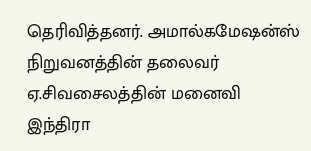தெரிவித்தனர். அமால்கமேஷன்ஸ் நிறுவனத்தின் தலைவர் ஏ.சிவசைலத்தின் மனைவி இந்திரா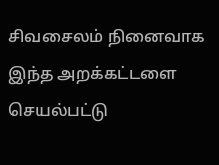சிவசைலம் நினைவாக இந்த அறக்கட்டளை செயல்பட்டு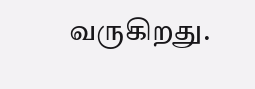வருகிறது.